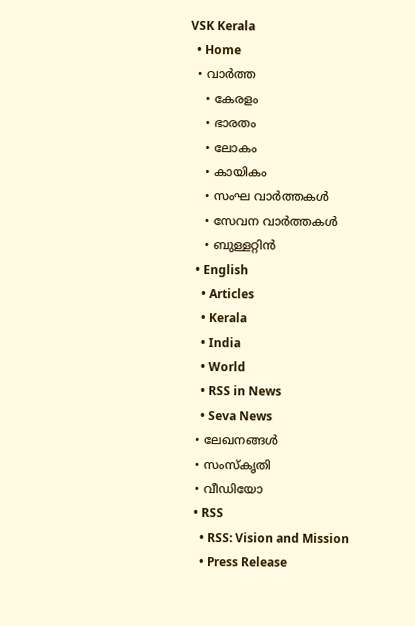VSK Kerala
  • Home
  • വാര്‍ത്ത
    • കേരളം
    • ഭാരതം
    • ലോകം
    • കായികം
    • സംഘ വാര്‍ത്തകള്‍
    • സേവന വാര്‍ത്തകള്‍
    • ബുള്ളറ്റിൻ
  • English
    • Articles
    • Kerala
    • India
    • World
    • RSS in News
    • Seva News
  • ലേഖനങ്ങള്‍
  • സംസ്കൃതി
  • വീഡിയോ
  • RSS
    • RSS: Vision and Mission
    • Press Release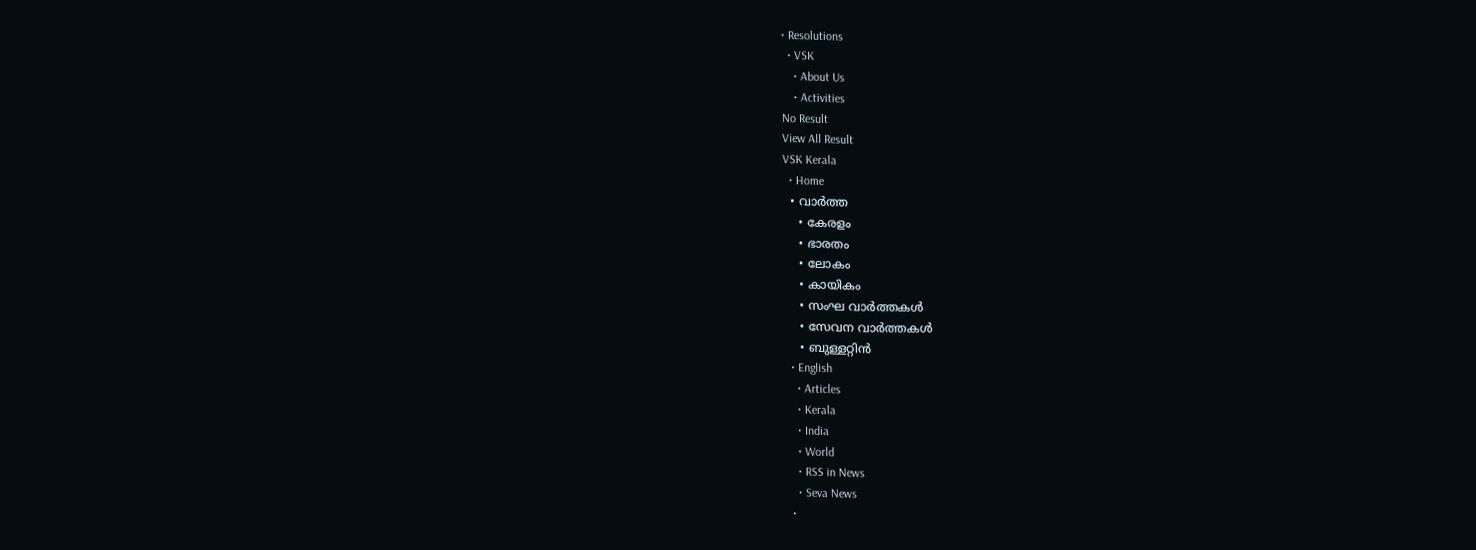• Resolutions
  • VSK
    • About Us
    • Activities
No Result
View All Result
VSK Kerala
  • Home
  • വാര്‍ത്ത
    • കേരളം
    • ഭാരതം
    • ലോകം
    • കായികം
    • സംഘ വാര്‍ത്തകള്‍
    • സേവന വാര്‍ത്തകള്‍
    • ബുള്ളറ്റിൻ
  • English
    • Articles
    • Kerala
    • India
    • World
    • RSS in News
    • Seva News
  •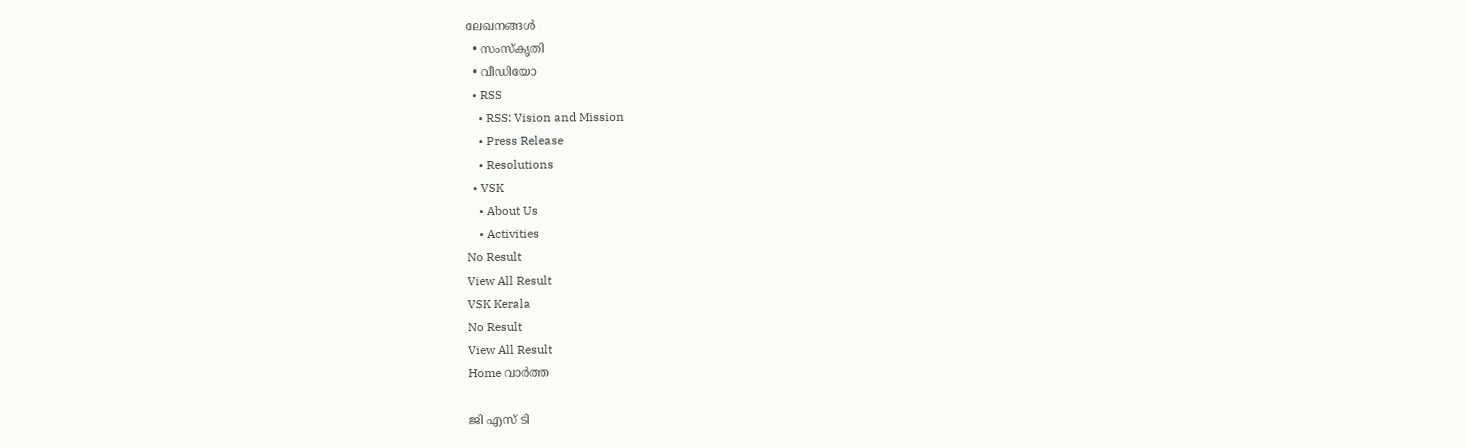ലേഖനങ്ങള്‍
  • സംസ്കൃതി
  • വീഡിയോ
  • RSS
    • RSS: Vision and Mission
    • Press Release
    • Resolutions
  • VSK
    • About Us
    • Activities
No Result
View All Result
VSK Kerala
No Result
View All Result
Home വാര്‍ത്ത

ജി എസ് ടി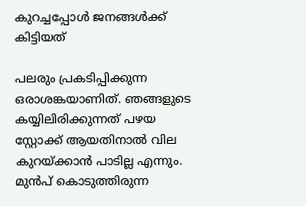കുറച്ചപ്പോള്‍ ജനങ്ങള്‍ക്ക് കിട്ടിയത്

പലരും പ്രകടിപ്പിക്കുന്ന ഒരാശങ്കയാണിത്. ഞങ്ങളുടെ കയ്യിലിരിക്കുന്നത് പഴയ സ്റ്റോക്ക് ആയതിനാല്‍ വില കുറയ്‌ക്കാന്‍ പാടില്ല എന്നും. മുന്‍പ് കൊടുത്തിരുന്ന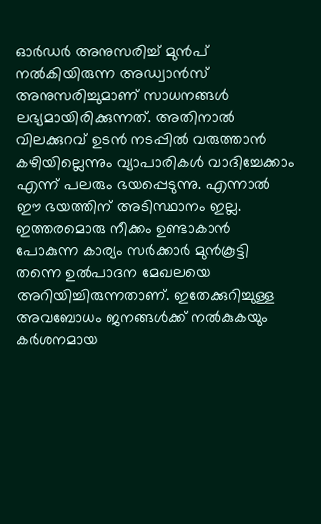ഓര്‍ഡര്‍ അനുസരിച്ച് മുന്‍പ് നല്‍കിയിരുന്ന അഡ്വാന്‍സ് അനുസരിച്ചുമാണ് സാധനങ്ങള്‍ ലഭ്യമായിരിക്കുന്നത്. അതിനാല്‍ വിലക്കുറവ് ഉടന്‍ നടപ്പില്‍ വരുത്താന്‍ കഴിയില്ലെന്നും വ്യാപാരികള്‍ വാദിച്ചേക്കാം എന്ന് പലരും ഭയപ്പെടുന്നു. എന്നാല്‍ ഈ ഭയത്തിന് അടിസ്ഥാനം ഇല്ല. ഇത്തരമൊരു നീക്കം ഉണ്ടാകാന്‍ പോകുന്ന കാര്യം സര്‍ക്കാര്‍ മുന്‍കൂട്ടി തന്നെ ഉല്‍പാദന മേഖലയെ അറിയിച്ചിരുന്നതാണ്. ഇതേക്കുറിച്ചുള്ള അവബോധം ജനങ്ങള്‍ക്ക് നല്‍കുകയും കര്‍ശനമായ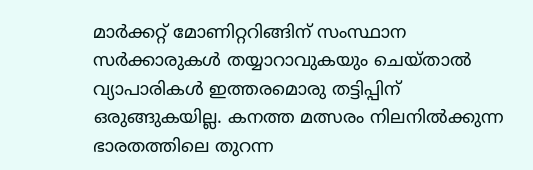മാര്‍ക്കറ്റ് മോണിറ്ററിങ്ങിന് സംസ്ഥാന സര്‍ക്കാരുകള്‍ തയ്യാറാവുകയും ചെയ്താല്‍ വ്യാപാരികള്‍ ഇത്തരമൊരു തട്ടിപ്പിന് ഒരുങ്ങുകയില്ല. കനത്ത മത്സരം നിലനില്‍ക്കുന്ന ഭാരതത്തിലെ തുറന്ന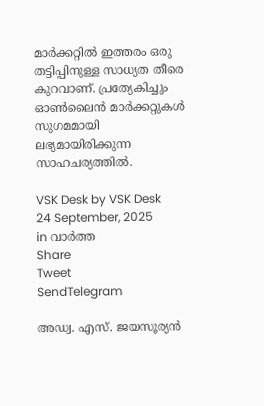മാര്‍ക്കറ്റില്‍ ഇത്തരം ഒരു തട്ടിപ്പിനുള്ള സാധ്യത തീരെ കുറവാണ്. പ്രത്യേകിച്ചും ഓണ്‍ലൈന്‍ മാര്‍ക്കറ്റുകള്‍ സുഗമമായി ലഭ്യമായിരിക്കുന്ന സാഹചര്യത്തില്‍.

VSK Desk by VSK Desk
24 September, 2025
in വാര്‍ത്ത
Share
Tweet
SendTelegram

അഡ്വ. എസ്. ജയസൂര്യന്‍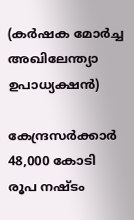(കര്‍ഷക മോര്‍ച്ച അഖിലേന്ത്യാ ഉപാധ്യക്ഷന്‍)

കേന്ദ്രസര്‍ക്കാര്‍ 48,000 കോടി രൂപ നഷ്ടം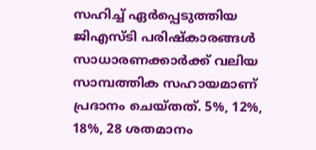സഹിച്ച് ഏര്‍പ്പെടുത്തിയ ജിഎസ്ടി പരിഷ്‌കാരങ്ങള്‍ സാധാരണക്കാര്‍ക്ക് വലിയ സാമ്പത്തിക സഹായമാണ് പ്രദാനം ചെയ്തത്. 5%, 12%, 18%, 28 ശതമാനം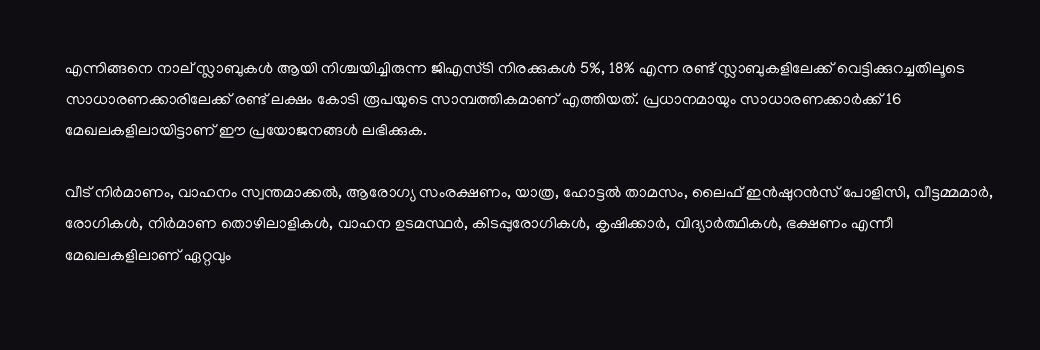എന്നിങ്ങനെ നാല് സ്ലാബുകള്‍ ആയി നിശ്ചയിച്ചിരുന്ന ജിഎസ്ടി നിരക്കുകള്‍ 5%, 18% എന്ന രണ്ട് സ്ലാബുകളിലേക്ക് വെട്ടിക്കുറച്ചതിലൂടെ സാധാരണക്കാരിലേക്ക് രണ്ട് ലക്ഷം കോടി രൂപയുടെ സാമ്പത്തികമാണ് എത്തിയത്. പ്രധാനമായും സാധാരണക്കാര്‍ക്ക് 16 മേഖലകളിലായിട്ടാണ് ഈ പ്രയോജനങ്ങള്‍ ലഭിക്കുക.

വീട് നിര്‍മാണം, വാഹനം സ്വന്തമാക്കല്‍, ആരോഗ്യ സംരക്ഷണം, യാത്ര, ഹോട്ടല്‍ താമസം, ലൈഫ് ഇന്‍ഷുറന്‍സ് പോളിസി, വീട്ടമ്മമാര്‍, രോഗികള്‍, നിര്‍മാണ തൊഴിലാളികള്‍, വാഹന ഉടമസ്ഥര്‍, കിടപ്പുരോഗികള്‍, കൃഷിക്കാര്‍, വിദ്യാര്‍ത്ഥികള്‍, ഭക്ഷണം എന്നീ മേഖലകളിലാണ് ഏറ്റവും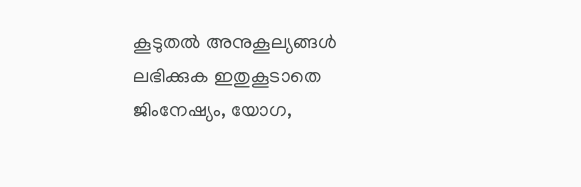കൂടുതല്‍ അനുകൂല്യങ്ങള്‍ ലഭിക്കുക ഇതുകൂടാതെ ജിംനേഷ്യം, യോഗ,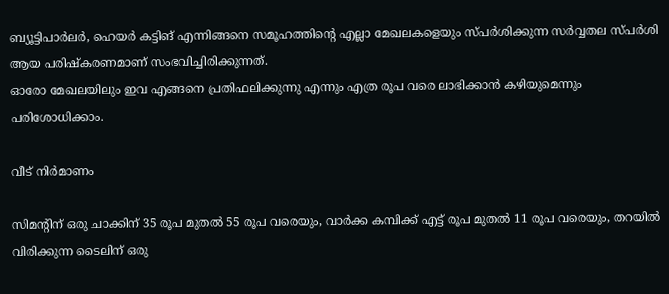ബ്യൂട്ടിപാര്‍ലര്‍, ഹെയര്‍ കട്ടിങ് എന്നിങ്ങനെ സമൂഹത്തിന്റെ എല്ലാ മേഖലകളെയും സ്പര്‍ശിക്കുന്ന സര്‍വ്വതല സ്പര്‍ശി ആയ പരിഷ്‌കരണമാണ് സംഭവിച്ചിരിക്കുന്നത്.
ഓരോ മേഖലയിലും ഇവ എങ്ങനെ പ്രതിഫലിക്കുന്നു എന്നും എത്ര രൂപ വരെ ലാഭിക്കാന്‍ കഴിയുമെന്നും പരിശോധിക്കാം.

വീട് നിര്‍മാണം

സിമന്റിന് ഒരു ചാക്കിന് 35 രൂപ മുതല്‍ 55 രൂപ വരെയും, വാര്‍ക്ക കമ്പിക്ക് എട്ട് രൂപ മുതല്‍ 11 രൂപ വരെയും, തറയില്‍ വിരിക്കുന്ന ടൈലിന് ഒരു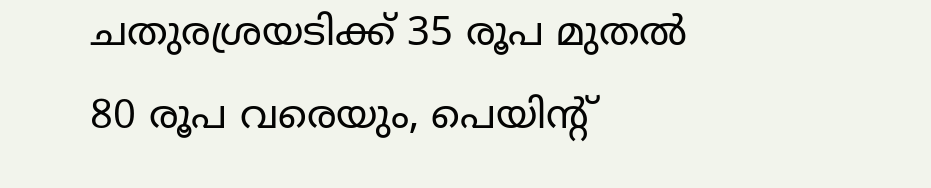ചതുരശ്രയടിക്ക് 35 രൂപ മുതല്‍ 80 രൂപ വരെയും, പെയിന്റ്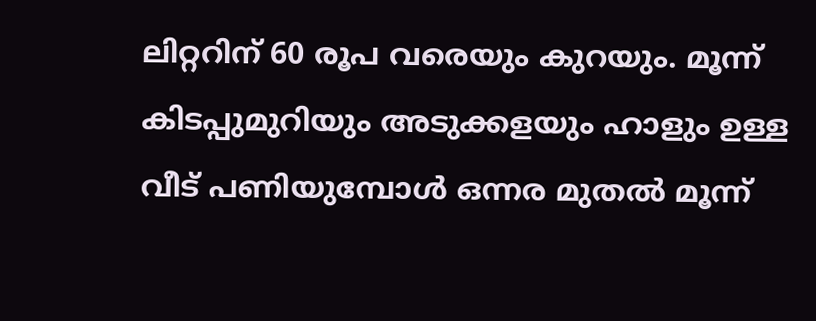ലിറ്ററിന് 60 രൂപ വരെയും കുറയും. മൂന്ന് കിടപ്പുമുറിയും അടുക്കളയും ഹാളും ഉള്ള വീട് പണിയുമ്പോള്‍ ഒന്നര മുതല്‍ മൂന്ന്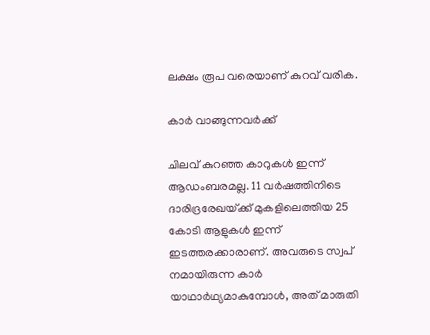ലക്ഷം രൂപ വരെയാണ് കുറവ് വരിക.

കാര്‍ വാങ്ങുന്നവര്‍ക്ക്

ചിലവ് കുറഞ്ഞ കാറുകള്‍ ഇന്ന് ആഡംബരമല്ല. 11 വര്‍ഷത്തിനിടെ ദാരിദ്രരേഖയ്‌ക്ക് മുകളിലെത്തിയ 25 കോടി ആളുകള്‍ ഇന്ന് ഇടത്തരക്കാരാണ്. അവരുടെ സ്വപ്
നമായിരുന്ന കാര്‍ യാഥാര്‍ഥ്യമാകുമ്പോള്‍, അത് മാരുതി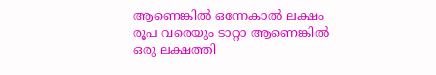ആണെങ്കില്‍ ഒന്നേകാല്‍ ലക്ഷം രൂപ വരെയും ടാറ്റാ ആണെങ്കില്‍ ഒരു ലക്ഷത്തി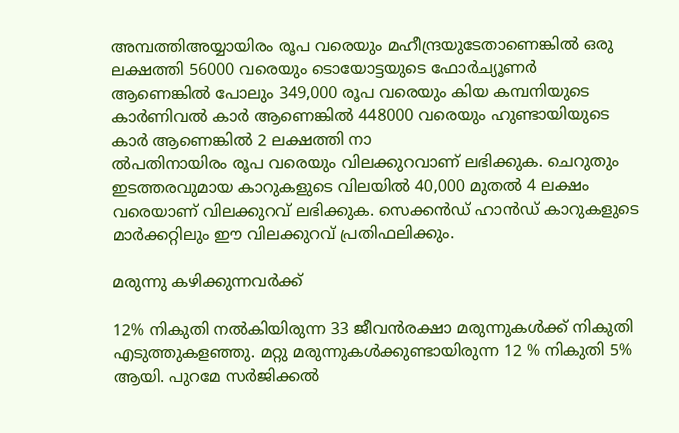അമ്പത്തിഅയ്യായിരം രൂപ വരെയും മഹീന്ദ്രയുടേതാണെങ്കില്‍ ഒരു ലക്ഷത്തി 56000 വരെയും ടൊയോട്ടയുടെ ഫോര്‍ച്യൂണര്‍ ആണെങ്കില്‍ പോലും 349,000 രൂപ വരെയും കിയ കമ്പനിയുടെ കാര്‍ണിവല്‍ കാര്‍ ആണെങ്കില്‍ 448000 വരെയും ഹുണ്ടായിയുടെ കാര്‍ ആണെങ്കില്‍ 2 ലക്ഷത്തി നാ
ല്‍പതിനായിരം രൂപ വരെയും വിലക്കുറവാണ് ലഭിക്കുക. ചെറുതും ഇടത്തരവുമായ കാറുകളുടെ വിലയില്‍ 40,000 മുതല്‍ 4 ലക്ഷം വരെയാണ് വിലക്കുറവ് ലഭിക്കുക. സെക്കന്‍ഡ് ഹാന്‍ഡ് കാറുകളുടെ മാര്‍ക്കറ്റിലും ഈ വിലക്കുറവ് പ്രതിഫലിക്കും.

മരുന്നു കഴിക്കുന്നവര്‍ക്ക്

12% നികുതി നല്‍കിയിരുന്ന 33 ജീവന്‍രക്ഷാ മരുന്നുകള്‍ക്ക് നികുതി എടുത്തുകളഞ്ഞു. മറ്റു മരുന്നുകള്‍ക്കുണ്ടായിരുന്ന 12 % നികുതി 5% ആയി. പുറമേ സര്‍ജിക്കല്‍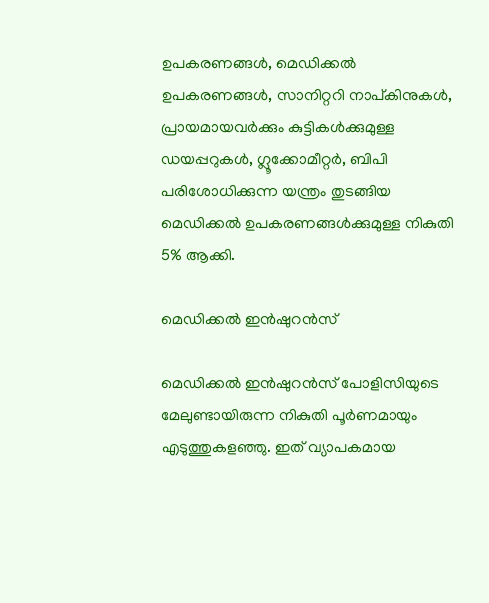ഉപകരണങ്ങള്‍, മെഡിക്കല്‍ ഉപകരണങ്ങള്‍, സാനിറ്ററി നാപ്കിനുകള്‍, പ്രായമായവര്‍ക്കും കുട്ടികള്‍ക്കുമുള്ള ഡയപ്പറുകള്‍, ഗ്ലൂക്കോമീറ്റര്‍, ബിപി പരിശോധിക്കുന്ന യന്ത്രം തുടങ്ങിയ മെഡിക്കല്‍ ഉപകരണങ്ങള്‍ക്കുമുള്ള നികുതി 5% ആക്കി.

മെഡിക്കല്‍ ഇന്‍ഷുറന്‍സ്

മെഡിക്കല്‍ ഇന്‍ഷുറന്‍സ് പോളിസിയുടെ മേലുണ്ടായിരുന്ന നികുതി പൂര്‍ണമായും എടുത്തുകളഞ്ഞു. ഇത് വ്യാപകമായ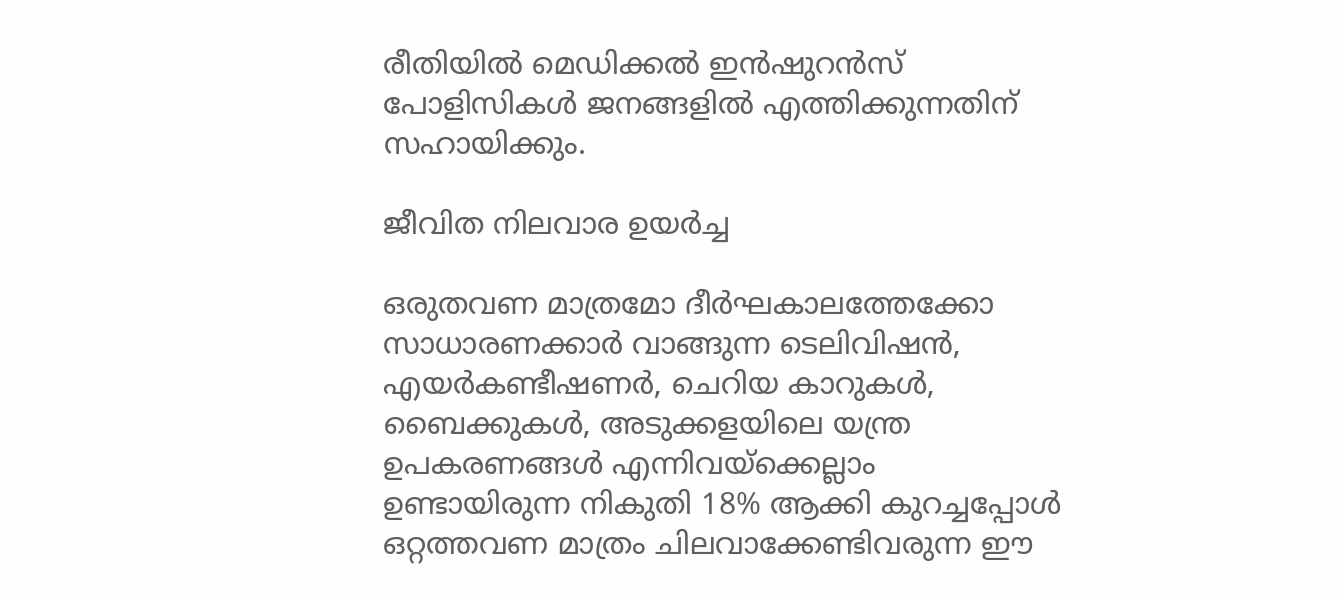രീതിയില്‍ മെഡിക്കല്‍ ഇന്‍ഷുറന്‍സ് പോളിസികള്‍ ജനങ്ങളില്‍ എത്തിക്കുന്നതിന് സഹായിക്കും.

ജീവിത നിലവാര ഉയര്‍ച്ച

ഒരുതവണ മാത്രമോ ദീര്‍ഘകാലത്തേക്കോ സാധാരണക്കാര്‍ വാങ്ങുന്ന ടെലിവിഷന്‍, എയര്‍കണ്ടീഷണര്‍, ചെറിയ കാറുകള്‍, ബൈക്കുകള്‍, അടുക്കളയിലെ യന്ത്ര ഉപകരണങ്ങള്‍ എന്നിവയ്‌ക്കെല്ലാം ഉണ്ടായിരുന്ന നികുതി 18% ആക്കി കുറച്ചപ്പോള്‍ ഒറ്റത്തവണ മാത്രം ചിലവാക്കേണ്ടിവരുന്ന ഈ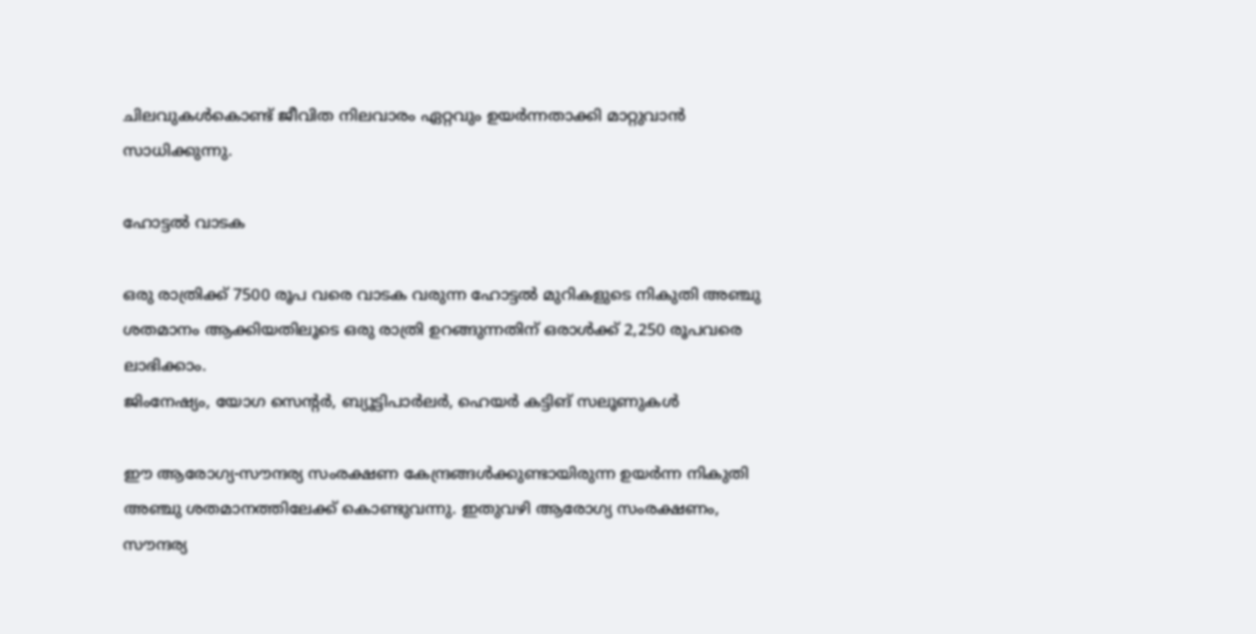ചിലവുകള്‍കൊണ്ട് ജീവിത നിലവാരം ഏറ്റവും ഉയര്‍ന്നതാക്കി മാറ്റുവാന്‍ സാധിക്കുന്നു.

ഹോട്ടല്‍ വാടക

ഒരു രാത്രിക്ക് 7500 രൂപ വരെ വാടക വരുന്ന ഹോട്ടല്‍ മുറികളുടെ നികുതി അഞ്ചു ശതമാനം ആക്കിയതിലൂടെ ഒരു രാത്രി ഉറങ്ങുന്നതിന് ഒരാള്‍ക്ക് 2,250 രൂപവരെ ലാഭിക്കാം.
ജിംനേഷ്യം, യോഗ സെന്റര്‍, ബ്യൂട്ടിപാര്‍ലര്‍, ഹെയര്‍ കട്ടിങ് സലൂണുകള്‍

ഈ ആരോഗ്യ-സൗന്ദര്യ സംരക്ഷണ കേന്ദ്രങ്ങള്‍ക്കുണ്ടായിരുന്ന ഉയര്‍ന്ന നികുതി അഞ്ചു ശതമാനത്തിലേക്ക് കൊണ്ടുവന്നു. ഇതുവഴി ആരോഗ്യ സംരക്ഷണം, സൗന്ദര്യ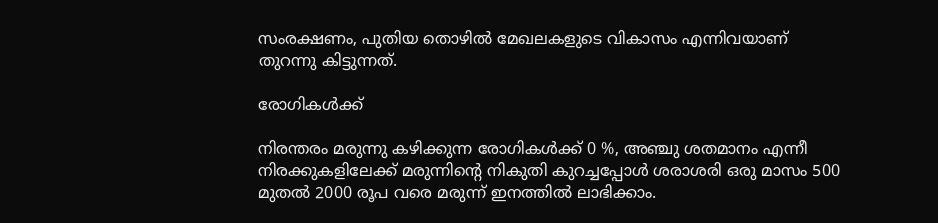സംരക്ഷണം, പുതിയ തൊഴില്‍ മേഖലകളുടെ വികാസം എന്നിവയാണ് തുറന്നു കിട്ടുന്നത്.

രോഗികള്‍ക്ക്

നിരന്തരം മരുന്നു കഴിക്കുന്ന രോഗികള്‍ക്ക് 0 %, അഞ്ചു ശതമാനം എന്നീ നിരക്കുകളിലേക്ക് മരുന്നിന്റെ നികുതി കുറച്ചപ്പോള്‍ ശരാശരി ഒരു മാസം 500 മുതല്‍ 2000 രൂപ വരെ മരുന്ന് ഇനത്തില്‍ ലാഭിക്കാം.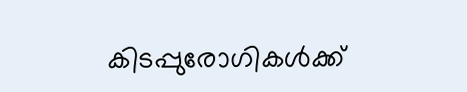കിടപ്പുരോഗികള്‍ക്ക്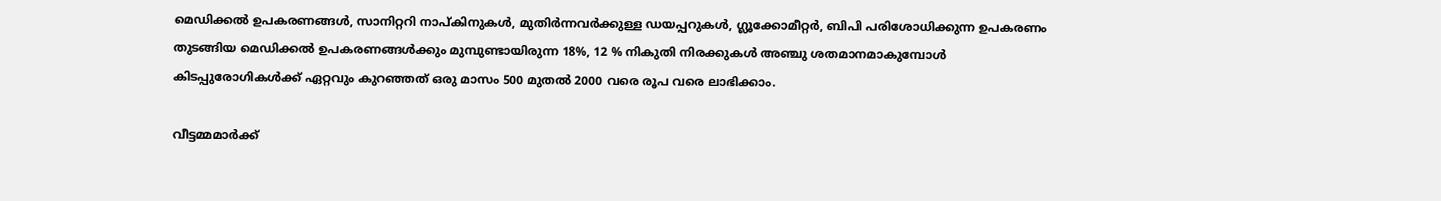മെഡിക്കല്‍ ഉപകരണങ്ങള്‍, സാനിറ്ററി നാപ്കിനുകള്‍, മുതിര്‍ന്നവര്‍ക്കുള്ള ഡയപ്പറുകള്‍, ഗ്ലൂക്കോമീറ്റര്‍, ബിപി പരിശോധിക്കുന്ന ഉപകരണം തുടങ്ങിയ മെഡിക്കല്‍ ഉപകരണങ്ങള്‍ക്കും മുമ്പുണ്ടായിരുന്ന 18%, 12 % നികുതി നിരക്കുകള്‍ അഞ്ചു ശതമാനമാകുമ്പോള്‍ കിടപ്പുരോഗികള്‍ക്ക് ഏറ്റവും കുറഞ്ഞത് ഒരു മാസം 500 മുതല്‍ 2000 വരെ രൂപ വരെ ലാഭിക്കാം.

വീട്ടമ്മമാര്‍ക്ക്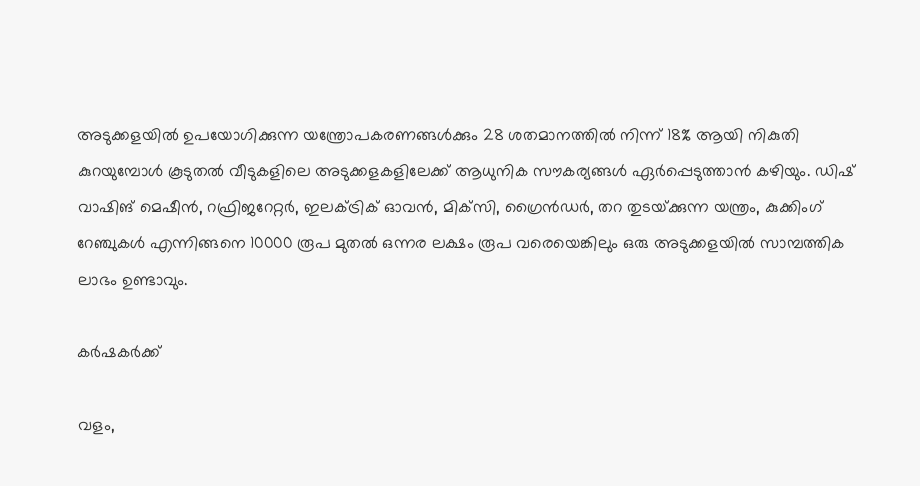അടുക്കളയില്‍ ഉപയോഗിക്കുന്ന യന്ത്രോപകരണങ്ങള്‍ക്കും 28 ശതമാനത്തില്‍ നിന്ന് 18% ആയി നികുതി കുറയുമ്പോള്‍ കൂടുതല്‍ വീടുകളിലെ അടുക്കളകളിലേക്ക് ആധുനിക സൗകര്യങ്ങള്‍ ഏര്‍പ്പെടുത്താന്‍ കഴിയും. ഡിഷ് വാഷിങ് മെഷീന്‍, റഫ്രിജറേറ്റര്‍, ഇലക്ട്രിക് ഓവന്‍, മിക്‌സി, ഗ്രൈന്‍ഡര്‍, തറ തുടയ്‌ക്കുന്ന യന്ത്രം, കുക്കിംഗ് റേഞ്ചുകള്‍ എന്നിങ്ങനെ 10000 രൂപ മുതല്‍ ഒന്നര ലക്ഷം രൂപ വരെയെങ്കിലും ഒരു അടുക്കളയില്‍ സാമ്പത്തിക ലാഭം ഉണ്ടാവും.

കര്‍ഷകര്‍ക്ക്

വളം,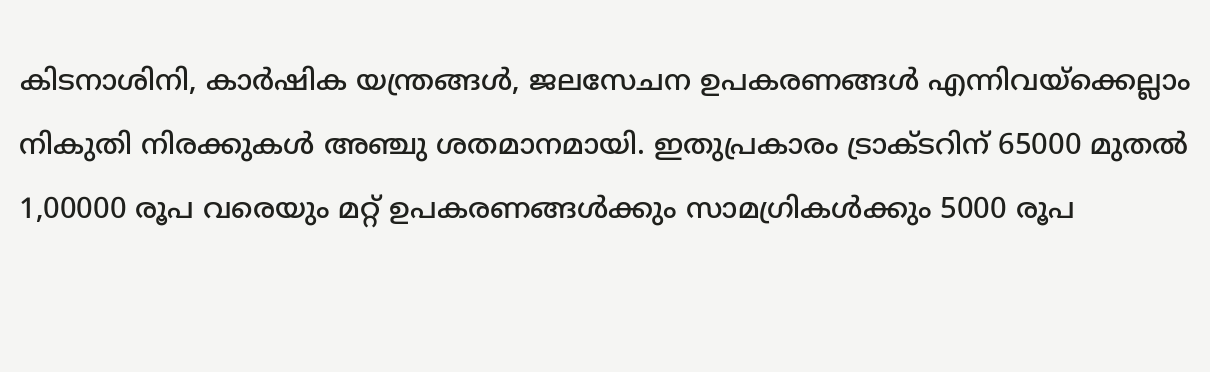കിടനാശിനി, കാര്‍ഷിക യന്ത്രങ്ങള്‍, ജലസേചന ഉപകരണങ്ങള്‍ എന്നിവയ്‌ക്കെല്ലാം നികുതി നിരക്കുകള്‍ അഞ്ചു ശതമാനമായി. ഇതുപ്രകാരം ട്രാക്ടറിന് 65000 മുതല്‍ 1,00000 രൂപ വരെയും മറ്റ് ഉപകരണങ്ങള്‍ക്കും സാമഗ്രികള്‍ക്കും 5000 രൂപ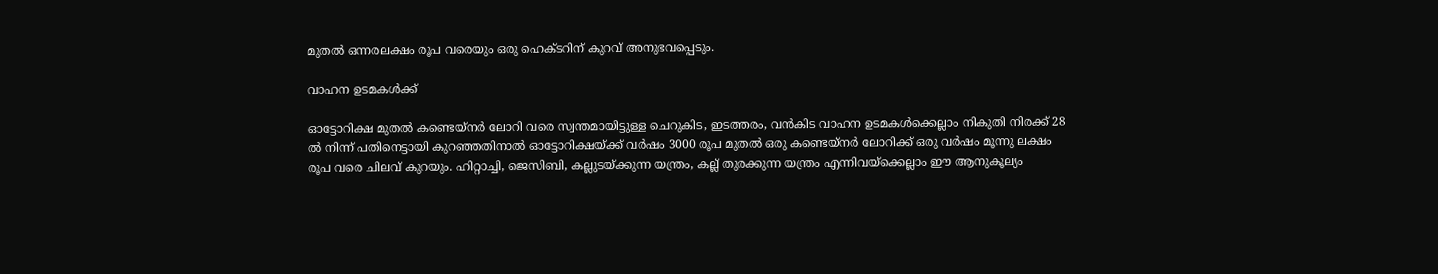മുതല്‍ ഒന്നരലക്ഷം രൂപ വരെയും ഒരു ഹെക്ടറിന് കുറവ് അനുഭവപ്പെടും.

വാഹന ഉടമകള്‍ക്ക്

ഓട്ടോറിക്ഷ മുതല്‍ കണ്ടെയ്‌നര്‍ ലോറി വരെ സ്വന്തമായിട്ടുള്ള ചെറുകിട, ഇടത്തരം, വന്‍കിട വാഹന ഉടമകള്‍ക്കെല്ലാം നികുതി നിരക്ക് 28 ല്‍ നിന്ന് പതിനെട്ടായി കുറഞ്ഞതിനാല്‍ ഓട്ടോറിക്ഷയ്‌ക്ക് വര്‍ഷം 3000 രൂപ മുതല്‍ ഒരു കണ്ടെയ്‌നര്‍ ലോറിക്ക് ഒരു വര്‍ഷം മൂന്നു ലക്ഷം രൂപ വരെ ചിലവ് കുറയും. ഹിറ്റാച്ചി, ജെസിബി, കല്ലുടയ്‌ക്കുന്ന യന്ത്രം, കല്ല് തുരക്കുന്ന യന്ത്രം എന്നിവയ്‌ക്കെല്ലാം ഈ ആനുകൂല്യം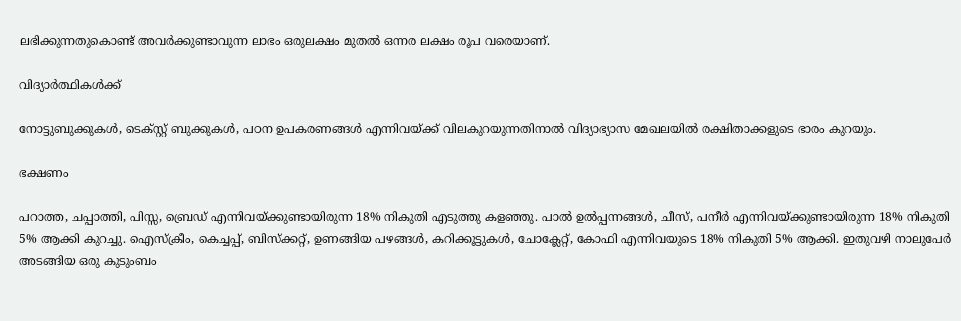ലഭിക്കുന്നതുകൊണ്ട് അവര്‍ക്കുണ്ടാവുന്ന ലാഭം ഒരുലക്ഷം മുതല്‍ ഒന്നര ലക്ഷം രൂപ വരെയാണ്.

വിദ്യാര്‍ത്ഥികള്‍ക്ക്

നോട്ടുബുക്കുകള്‍, ടെക്സ്റ്റ് ബുക്കുകള്‍, പഠന ഉപകരണങ്ങള്‍ എന്നിവയ്‌ക്ക് വിലകുറയുന്നതിനാല്‍ വിദ്യാഭ്യാസ മേഖലയില്‍ രക്ഷിതാക്കളുടെ ഭാരം കുറയും.

ഭക്ഷണം

പറാത്ത, ചപ്പാത്തി, പിസ്സ, ബ്രെഡ് എന്നിവയ്‌ക്കുണ്ടായിരുന്ന 18% നികുതി എടുത്തു കളഞ്ഞു. പാല്‍ ഉല്‍പ്പന്നങ്ങള്‍, ചീസ്, പനീര്‍ എന്നിവയ്‌ക്കുണ്ടായിരുന്ന 18% നികുതി 5% ആക്കി കുറച്ചു. ഐസ്‌ക്രീം, കെച്ചപ്പ്, ബിസ്‌ക്കറ്റ്, ഉണങ്ങിയ പഴങ്ങള്‍, കറിക്കൂട്ടുകള്‍, ചോക്ലേറ്റ്, കോഫി എന്നിവയുടെ 18% നികുതി 5% ആക്കി. ഇതുവഴി നാലുപേര്‍ അടങ്ങിയ ഒരു കുടുംബം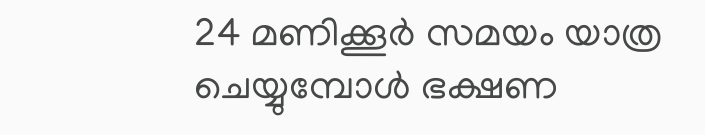24 മണിക്കൂര്‍ സമയം യാത്ര ചെയ്യുമ്പോള്‍ ഭക്ഷണ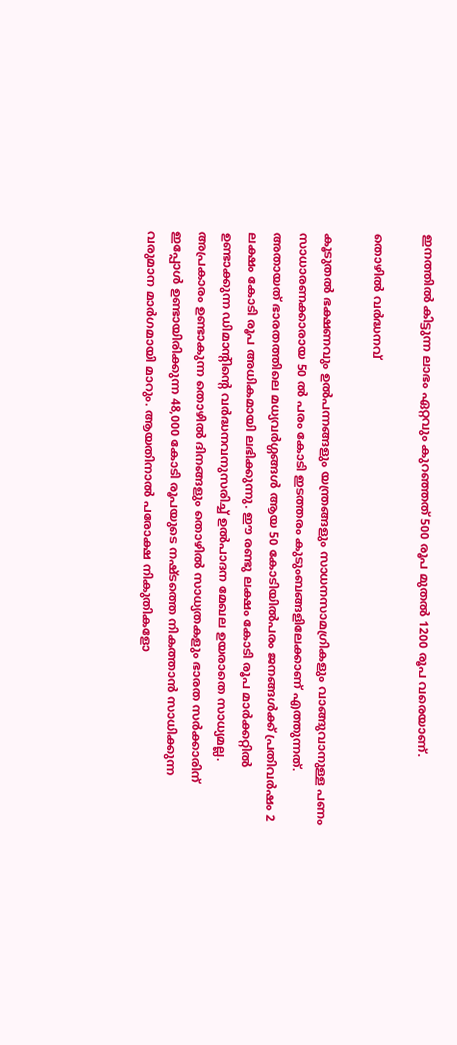ഇനത്തില്‍ കിട്ടുന്ന ലാഭം ഏറ്റവും കുറഞ്ഞത് 500 രൂപ മുതല്‍ 1200 രൂപ വരെയാണ്.

തൊഴില്‍ വര്‍ദ്ധനവ്

കൂടുതല്‍ ഭക്ഷണവും ഉല്‍പന്നങ്ങളും യന്ത്രങ്ങളും സാധനസാമഗ്രികളും വാങ്ങുവാനുള്ള പണം സാധാരണക്കാരായ 50 ല്‍ പരം കോടി ഇടത്തരം കുടുംബങ്ങളിലേക്കാണ് എത്തുന്നത്. അതായത് ഭാരതത്തിലെ മധ്യവര്‍ഗ്ഗങ്ങള്‍ ആയ 50 കോടിയില്‍പരം ജനങ്ങള്‍ക്ക് പ്രതിവര്‍ഷം 2 ലക്ഷം കോടി രൂപ അധികമായി ലഭിക്കുന്നു. ഈ രണ്ടു ലക്ഷം കോടി രൂപ മാര്‍ക്കറ്റില്‍ ഉണ്ടാക്കുന്ന ഡിമാന്റിന്റെ വര്‍ദ്ധനവനുസരിച്ച് ഉല്‍പാദന മേഖല ഉയരാതെ സാധ്യമല്ല. അപ്രകാരം ഉണ്ടാകുന്ന തൊഴില്‍ ദിനങ്ങളും തൊഴില്‍ സാധ്യതകളും ഭാരത സര്‍ക്കാരിന് ഇപ്പോള്‍ ഉണ്ടായിരിക്കുന്ന 48,000 കോടി രൂപയുടെ നഷ്ടത്തെ നികത്താന്‍ സാധിക്കുന്ന വരുമാന മാര്‍ഗമായി മാറും. ആയതിനാല്‍ പരോക്ഷ നികുതികളോ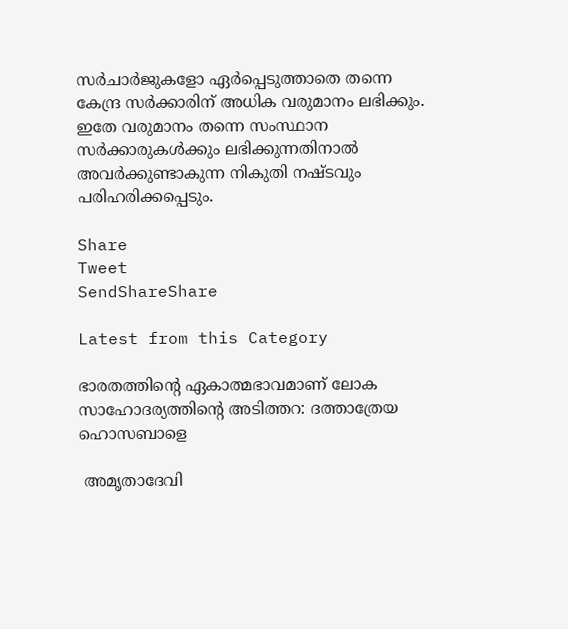സര്‍ചാര്‍ജുകളോ ഏര്‍പ്പെടുത്താതെ തന്നെ കേന്ദ്ര സര്‍ക്കാരിന് അധിക വരുമാനം ലഭിക്കും. ഇതേ വരുമാനം തന്നെ സംസ്ഥാന സര്‍ക്കാരുകള്‍ക്കും ലഭിക്കുന്നതിനാല്‍ അവര്‍ക്കുണ്ടാകുന്ന നികുതി നഷ്ടവും പരിഹരിക്കപ്പെടും.

Share
Tweet
SendShareShare

Latest from this Category

ഭാരതത്തിന്റെ ഏകാത്മഭാവമാണ് ലോക സാഹോദര്യത്തിന്റെ അടിത്തറ: ദത്താത്രേയ ഹൊസബാളെ

 അമൃതാദേവി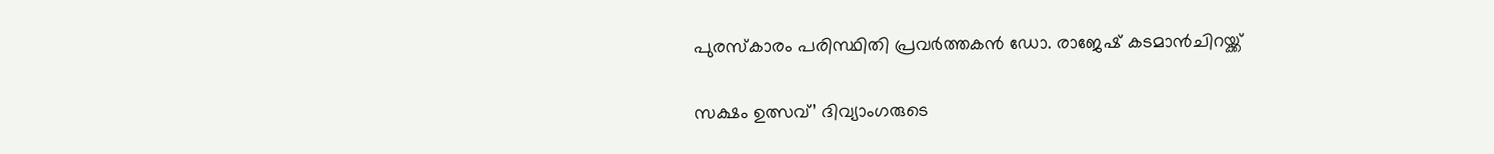പുരസ്‌കാരം പരിസ്ഥിതി പ്രവർത്തകൻ ഡോ. രാജേഷ് കടമാൻചിറയ്ക്ക്

സക്ഷം ഉത്സവ്’ ദിവ്യാംഗരുടെ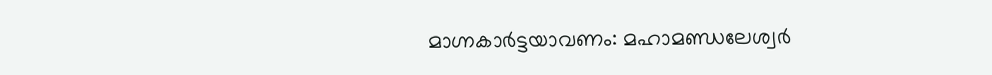മാഗ്നകാര്‍ട്ടയാവണം: മഹാമണ്ഡലേശ്വര്‍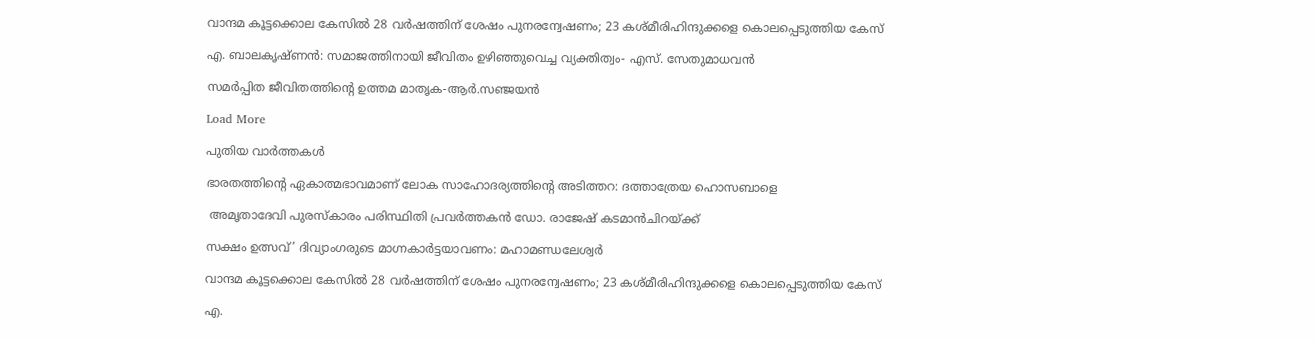വാന്ദമ കൂട്ടക്കൊല കേസിൽ 28 വർഷത്തിന് ശേഷം പുനരന്വേഷണം; 23 കശ്മീരിഹിന്ദുക്കളെ കൊലപ്പെടുത്തിയ കേസ്

എ. ബാലകൃഷ്ണന്‍: സമാജത്തിനായി ജീവിതം ഉഴിഞ്ഞുവെച്ച വ്യക്തിത്വം- എസ്. സേതുമാധവന്‍

സമർപ്പിത ജീവിതത്തിൻ്റെ ഉത്തമ മാതൃക-ആർ.സഞ്ജയൻ

Load More

പുതിയ വാര്‍ത്തകള്‍

ഭാരതത്തിന്റെ ഏകാത്മഭാവമാണ് ലോക സാഹോദര്യത്തിന്റെ അടിത്തറ: ദത്താത്രേയ ഹൊസബാളെ

 അമൃതാദേവി പുരസ്‌കാരം പരിസ്ഥിതി പ്രവർത്തകൻ ഡോ. രാജേഷ് കടമാൻചിറയ്ക്ക്

സക്ഷം ഉത്സവ്’ ദിവ്യാംഗരുടെ മാഗ്നകാര്‍ട്ടയാവണം: മഹാമണ്ഡലേശ്വര്‍

വാന്ദമ കൂട്ടക്കൊല കേസിൽ 28 വർഷത്തിന് ശേഷം പുനരന്വേഷണം; 23 കശ്മീരിഹിന്ദുക്കളെ കൊലപ്പെടുത്തിയ കേസ്

എ.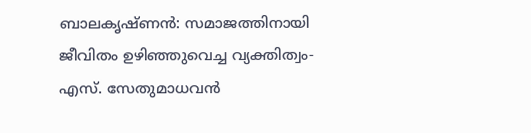ബാലകൃഷ്ണന്‍: സമാജത്തിനായി ജീവിതം ഉഴിഞ്ഞുവെച്ച വ്യക്തിത്വം- എസ്. സേതുമാധവന്‍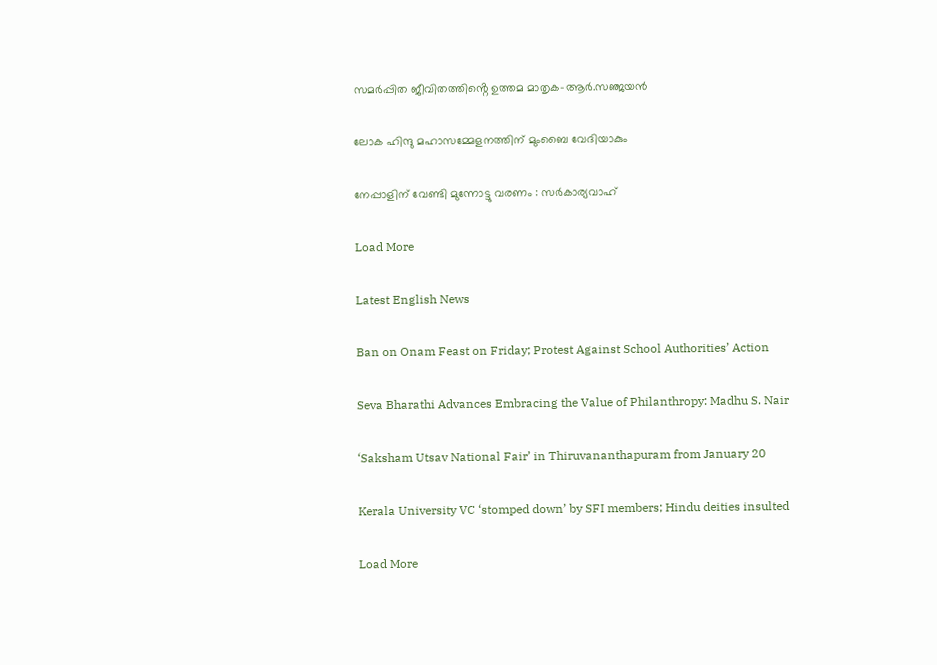സമർപ്പിത ജീവിതത്തിൻ്റെ ഉത്തമ മാതൃക-ആർ.സഞ്ജയൻ

ലോക ഹിന്ദു മഹാസമ്മേളനത്തിന് മുംബൈ വേദിയാകും

നേപ്പാളിന് വേണ്ടി മുന്നോട്ടു വരണം : സർകാര്യവാഹ്

Load More

Latest English News

Ban on Onam Feast on Friday; Protest Against School Authorities’ Action

Seva Bharathi Advances Embracing the Value of Philanthropy: Madhu S. Nair

‘Saksham Utsav National Fair’ in Thiruvananthapuram from January 20

Kerala University VC ‘stomped down’ by SFI members; Hindu deities insulted

Load More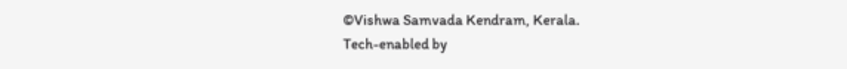©Vishwa Samvada Kendram, Kerala.
Tech-enabled by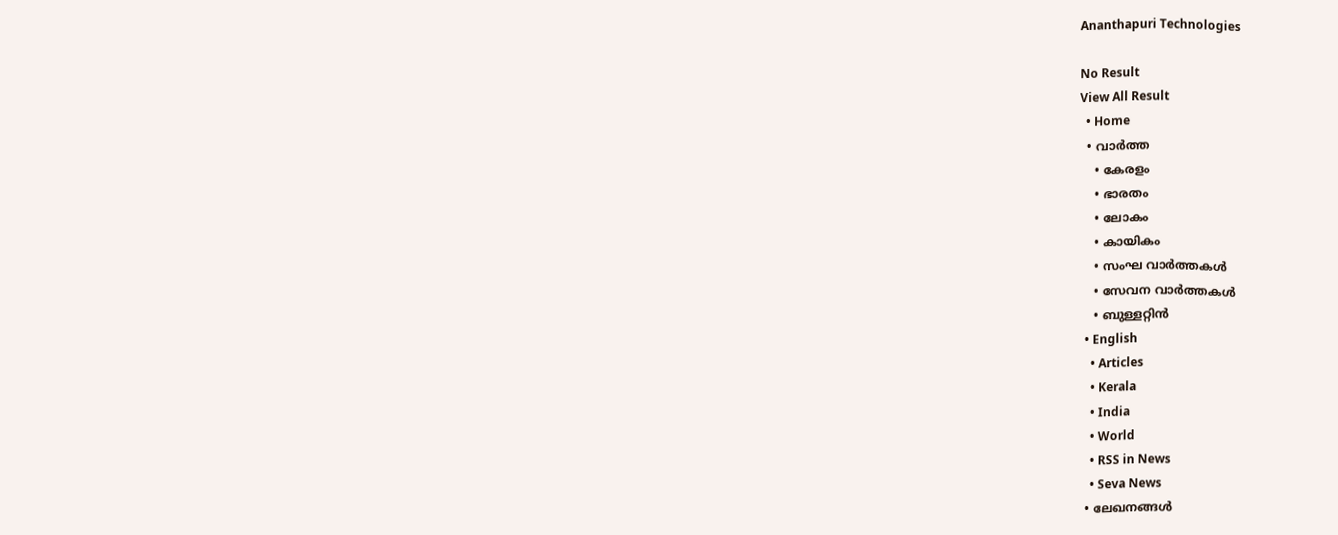Ananthapuri Technologies

No Result
View All Result
  • Home
  • വാര്‍ത്ത
    • കേരളം
    • ഭാരതം
    • ലോകം
    • കായികം
    • സംഘ വാര്‍ത്തകള്‍
    • സേവന വാര്‍ത്തകള്‍
    • ബുള്ളറ്റിൻ
  • English
    • Articles
    • Kerala
    • India
    • World
    • RSS in News
    • Seva News
  • ലേഖനങ്ങള്‍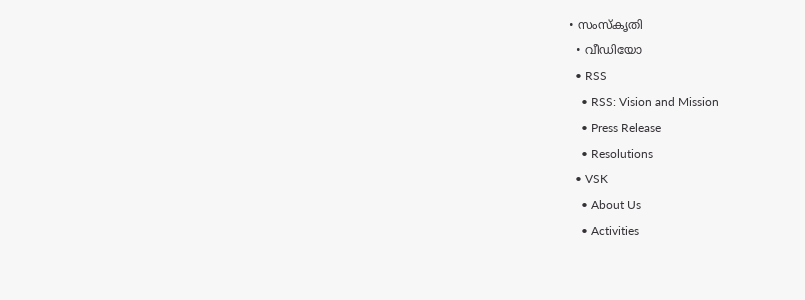• സംസ്കൃതി
  • വീഡിയോ
  • RSS
    • RSS: Vision and Mission
    • Press Release
    • Resolutions
  • VSK
    • About Us
    • Activities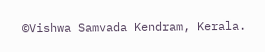©Vishwa Samvada Kendram, Kerala.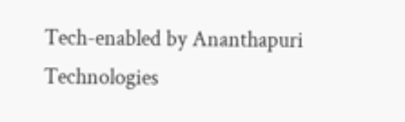Tech-enabled by Ananthapuri Technologies